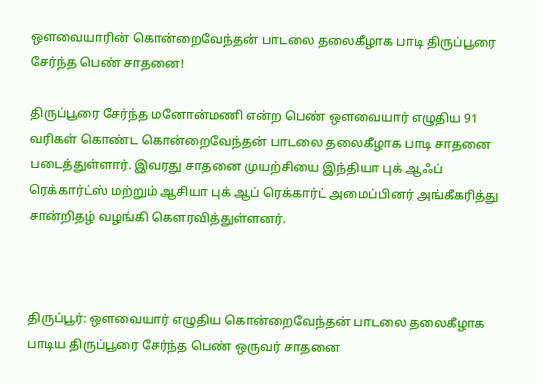ஔவையாரின் கொன்றைவேந்தன் பாடலை தலைகீழாக பாடி திருப்பூரை சேர்ந்த பெண் சாதனை!

திருப்பூரை சேர்ந்த மனோன்மணி என்ற பெண் ஔவையார் எழுதிய 91 வரிகள் கொண்ட கொன்றைவேந்தன் பாடலை தலைகீழாக பாடி சாதனை படைத்துள்ளார். இவரது சாதனை முயற்சியை இந்தியா புக் ஆஃப் ரெக்கார்ட்ஸ் மற்றும் ஆசியா புக் ஆப் ரெக்கார்ட் அமைப்பினர் அங்கீகரித்து சான்றிதழ் வழங்கி கௌரவித்துள்ளனர்.



திருப்பூர்: ஔவையார் எழுதிய கொன்றைவேந்தன் பாடலை தலைகீழாக பாடிய திருப்பூரை சேர்ந்த பெண் ஒருவர் சாதனை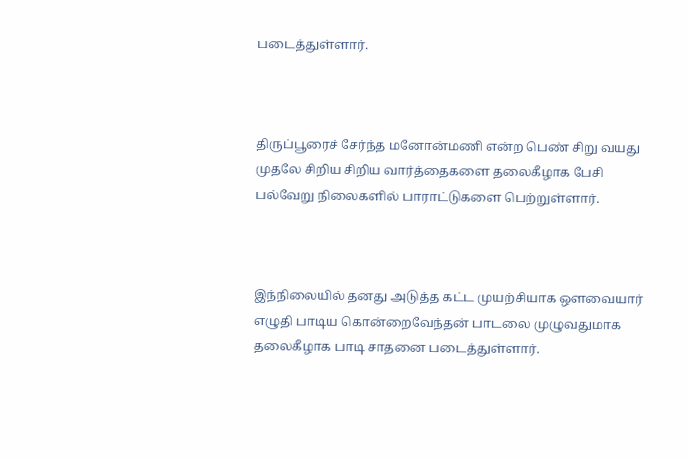படைத்துள்ளார்.



திருப்பூரைச் சேர்ந்த மனோன்மணி என்ற பெண் சிறு வயது முதலே சிறிய சிறிய வார்த்தைகளை தலைகீழாக பேசி பல்வேறு நிலைகளில் பாராட்டுகளை பெற்றுள்ளார்.



இந்நிலையில் தனது அடுத்த கட்ட முயற்சியாக ஔவையார் எழுதி பாடிய கொன்றைவேந்தன் பாடலை முழுவதுமாக தலைகீழாக பாடி சாதனை படைத்துள்ளார்.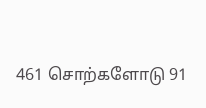461 சொற்களோடு 91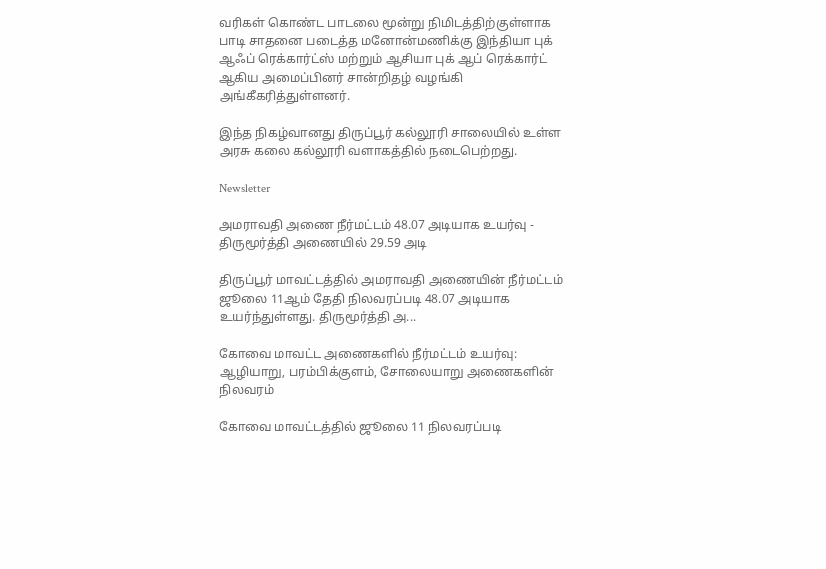வரிகள் கொண்ட பாடலை மூன்று நிமிடத்திற்குள்ளாக பாடி சாதனை படைத்த மனோன்மணிக்கு இந்தியா புக் ஆஃப் ரெக்கார்ட்ஸ் மற்றும் ஆசியா புக் ஆப் ரெக்கார்ட் ஆகிய அமைப்பினர் சான்றிதழ் வழங்கி அங்கீகரித்துள்ளனர்.

இந்த நிகழ்வானது திருப்பூர் கல்லூரி சாலையில் உள்ள அரசு கலை கல்லூரி வளாகத்தில் நடைபெற்றது.

Newsletter

அமராவதி அணை நீர்மட்டம் 48.07 அடியாக உயர்வு - திருமூர்த்தி அணையில் 29.59 அடி

திருப்பூர் மாவட்டத்தில் அமராவதி அணையின் நீர்மட்டம் ஜூலை 11ஆம் தேதி நிலவரப்படி 48.07 அடியாக உயர்ந்துள்ளது. திருமூர்த்தி அ...

கோவை மாவட்ட அணைகளில் நீர்மட்டம் உயர்வு: ஆழியாறு, பரம்பிக்குளம், சோலையாறு அணைகளின் நிலவரம்

கோவை மாவட்டத்தில் ஜூலை 11 நிலவரப்படி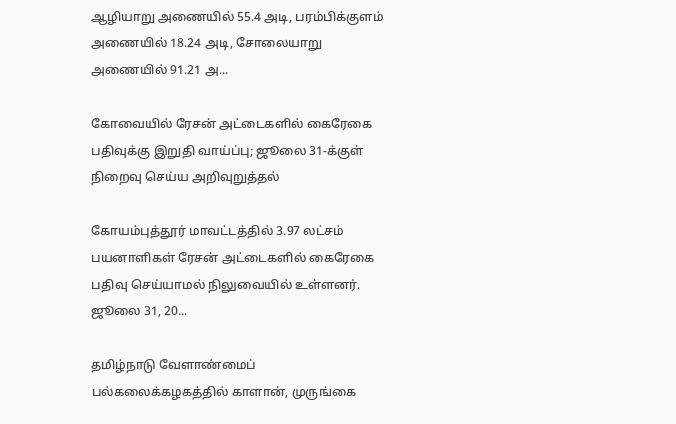ஆழியாறு அணையில் 55.4 அடி, பரம்பிக்குளம் அணையில் 18.24 அடி, சோலையாறு அணையில் 91.21 அ...

கோவையில் ரேசன் அட்டைகளில் கைரேகை பதிவுக்கு இறுதி வாய்ப்பு; ஜூலை 31-க்குள் நிறைவு செய்ய அறிவுறுத்தல்

கோயம்புத்தூர் மாவட்டத்தில் 3.97 லட்சம் பயனாளிகள் ரேசன் அட்டைகளில் கைரேகை பதிவு செய்யாமல் நிலுவையில் உள்ளனர். ஜூலை 31, 20...

தமிழ்நாடு வேளாண்மைப் பல்கலைக்கழகத்தில் காளான், முருங்கை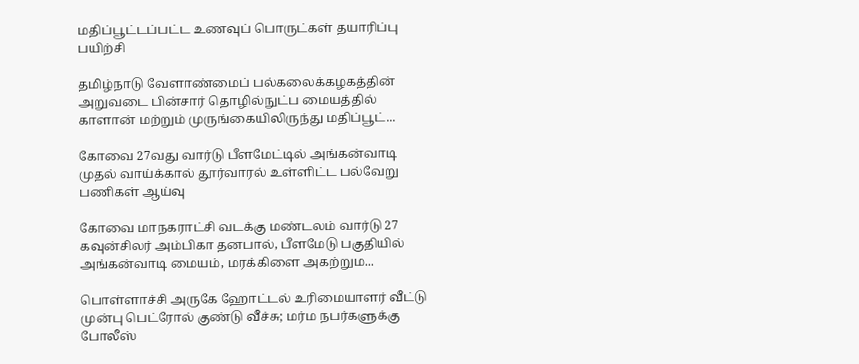மதிப்பூட்டப்பட்ட உணவுப் பொருட்கள் தயாரிப்பு பயிற்சி

தமிழ்நாடு வேளாண்மைப் பல்கலைக்கழகத்தின் அறுவடை பின்சார் தொழில்நுட்ப மையத்தில் காளான் மற்றும் முருங்கையிலிருந்து மதிப்பூட்...

கோவை 27வது வார்டு பீளமேட்டில் அங்கன்வாடி முதல் வாய்க்கால் தூர்வாரல் உள்ளிட்ட பல்வேறு பணிகள் ஆய்வு

கோவை மாநகராட்சி வடக்கு மண்டலம் வார்டு 27 கவுன்சிலர் அம்பிகா தனபால், பீளமேடு பகுதியில் அங்கன்வாடி மையம், மரக்கிளை அகற்றும...

பொள்ளாச்சி அருகே ஹோட்டல் உரிமையாளர் வீட்டு முன்பு பெட்ரோல் குண்டு வீச்சு; மர்ம நபர்களுக்கு போலீஸ்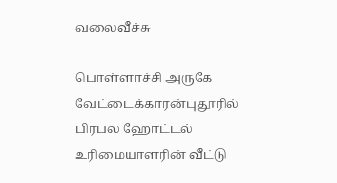வலைவீச்சு

பொள்ளாச்சி அருகே வேட்டைக்காரன்புதூரில் பிரபல ஹோட்டல் உரிமையாளரின் வீட்டு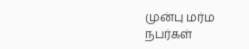முன்பு மர்ம நபர்கள்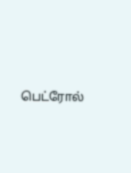பெட்ரோல்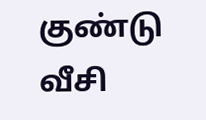குண்டு வீசி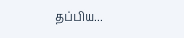தப்பிய...